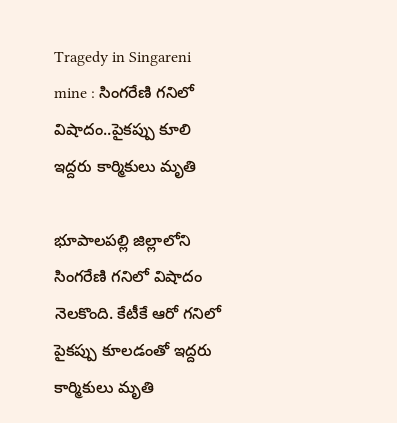Tragedy in Singareni mine : సింగరేణి గనిలో విషాదం..పైకప్పు కూలి ఇద్దరు కార్మికులు మృతి

భూపాలపల్లి జిల్లాలోని సింగరేణి గనిలో విషాదం నెలకొంది. కేటీకే ఆరో గనిలో పైకప్పు కూలడంతో ఇద్దరు కార్మికులు మృతి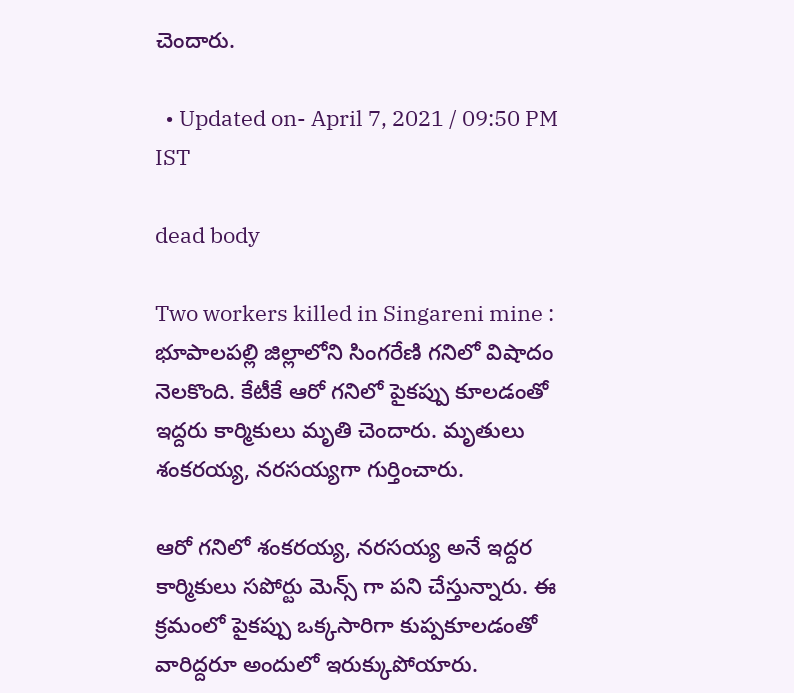చెందారు.

  • Updated on- April 7, 2021 / 09:50 PM IST

dead body

Two workers killed in Singareni mine : భూపాలపల్లి జిల్లాలోని సింగరేణి గనిలో విషాదం నెలకొంది. కేటీకే ఆరో గనిలో పైకప్పు కూలడంతో ఇద్దరు కార్మికులు మృతి చెందారు. మృతులు శంకరయ్య, నరసయ్యగా గుర్తించారు.

ఆరో గనిలో శంకరయ్య, నరసయ్య అనే ఇద్దర కార్మికులు సపోర్టు మెన్స్ గా పని చేస్తున్నారు. ఈ క్రమంలో పైకప్పు ఒక్కసారిగా కుప్పకూలడంతో వారిద్దరూ అందులో ఇరుక్కుపోయారు.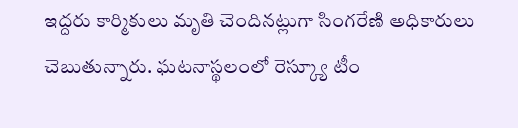ఇద్దరు కార్మికులు మృతి చెందినట్లుగా సింగరేణి అధికారులు చెబుతున్నారు. ఘటనాస్థలంలో రెస్క్యూ టీం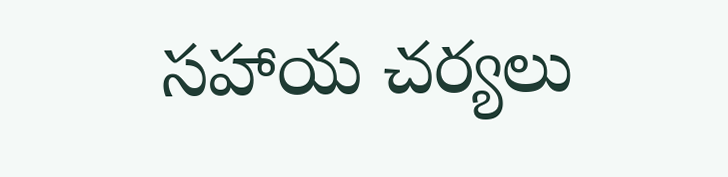సహాయ చర్యలు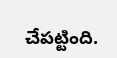చేపట్టింది.